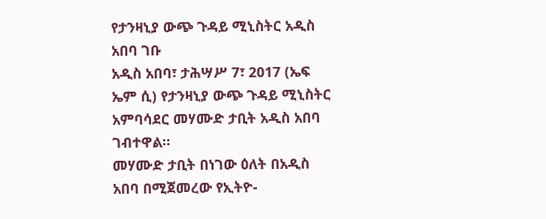የታንዛኒያ ውጭ ጉዳይ ሚኒስትር አዲስ አበባ ገቡ
አዲስ አበባ፣ ታሕሣሥ 7፣ 2017 (ኤፍ ኤም ሲ) የታንዛኒያ ውጭ ጉዳይ ሚኒስትር አምባሳደር መሃሙድ ታቢት አዲስ አበባ ገብተዋል፡፡
መሃሙድ ታቢት በነገው ዕለት በአዲስ አበባ በሚጀመረው የኢትዮ-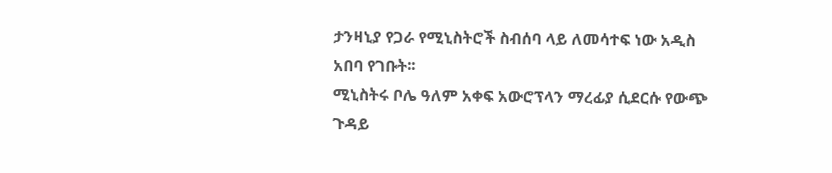ታንዛኒያ የጋራ የሚኒስትሮች ስብሰባ ላይ ለመሳተፍ ነው አዲስ አበባ የገቡት፡፡
ሚኒስትሩ ቦሌ ዓለም አቀፍ አውሮፕላን ማረፊያ ሲደርሱ የውጭ ጉዳይ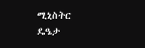ሚኒስትር ዴዔታ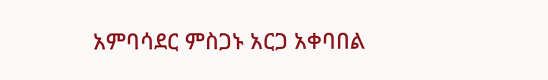አምባሳደር ምስጋኑ አርጋ አቀባበል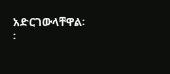አድርገውላቸዋል፡፡